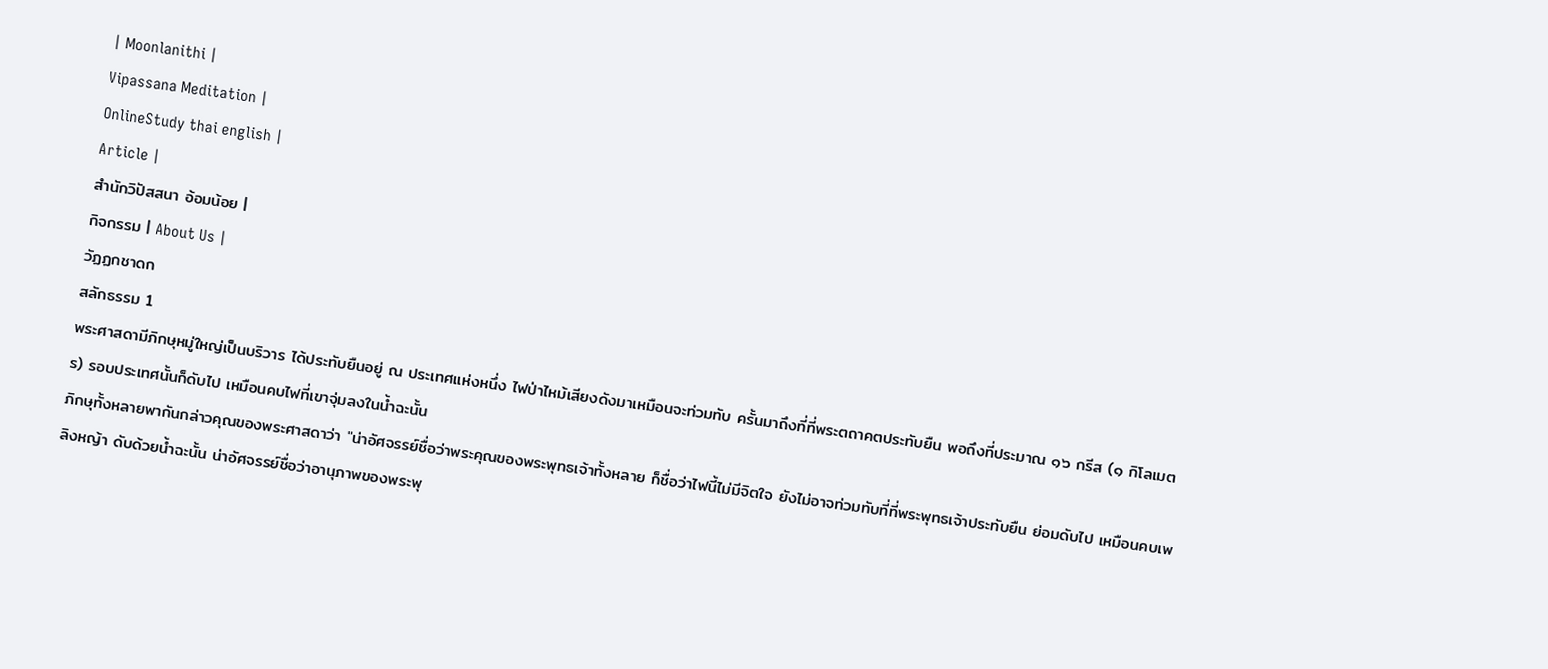| Moonlanithi |
Vipassana Meditation |
OnlineStudy thai english |
Article |
สำนักวิปัสสนา อ้อมน้อย |
กิจกรรม | About Us |
วัฏฏกชาดก
สลักธรรม 1
พระศาสดามีภิกษุหมู่ใหญ่เป็นบริวาร ได้ประทับยืนอยู่ ณ ประเทศแห่งหนึ่ง ไฟป่าไหม้เสียงดังมาเหมือนจะท่วมทับ ครั้นมาถึงที่ที่พระตถาคตประทับยืน พอถึงที่ประมาณ ๑๖ กรีส (๑ กิโลเมตร) รอบประเทศนั้นก็ดับไป เหมือนคบไฟที่เขาจุ่มลงในน้ำฉะนั้น
ภิกษุทั้งหลายพากันกล่าวคุณของพระศาสดาว่า "น่าอัศจรรย์ชื่อว่าพระคุณของพระพุทธเจ้าทั้งหลาย ก็ชื่อว่าไฟนี้ไม่มีจิตใจ ยังไม่อาจท่วมทับที่ที่พระพุทธเจ้าประทับยืน ย่อมดับไป เหมือนคบเพลิงหญ้า ดับด้วยน้ำฉะนั้น น่าอัศจรรย์ชื่อว่าอานุภาพของพระพุ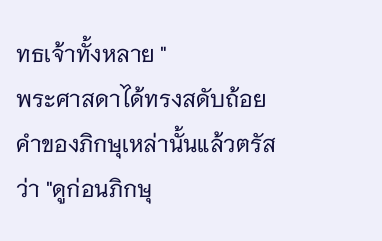ทธเจ้าทั้งหลาย "
พระศาสดาได้ทรงสดับถ้อยคำของภิกษุเหล่านั้นแล้วตรัสว่า "ดูก่อนภิกษุ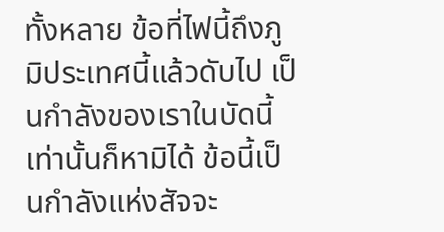ทั้งหลาย ข้อที่ไฟนี้ถึงภูมิประเทศนี้แล้วดับไป เป็นกำลังของเราในบัดนี้เท่านั้นก็หามิได้ ข้อนี้เป็นกำลังแห่งสัจจะ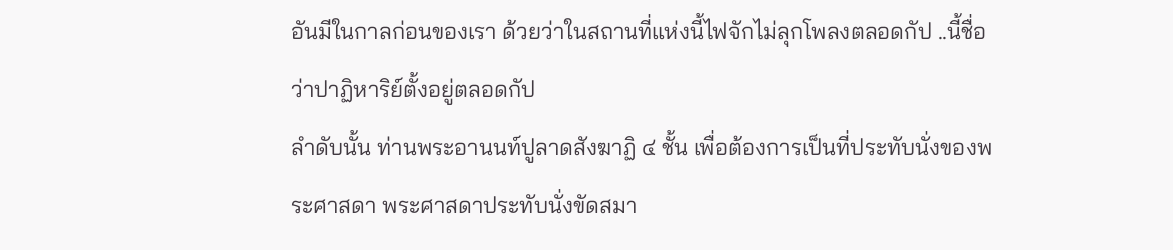อันมีในกาลก่อนของเรา ด้วยว่าในสถานที่แห่งนี้ไฟจักไม่ลุกโพลงตลอดกัป ..นี้ชื่อว่าปาฏิหาริย์ตั้งอยู่ตลอดกัป
ลำดับนั้น ท่านพระอานนท์ปูลาดสังฆาฏิ ๔ ชั้น เพื่อต้องการเป็นที่ประทับนั่งของพระศาสดา พระศาสดาประทับนั่งขัดสมา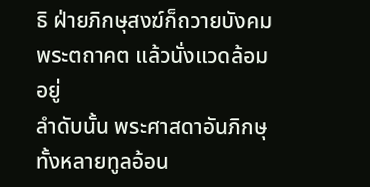ธิ ฝ่ายภิกษุสงฆ์ก็ถวายบังคมพระตถาคต แล้วนั่งแวดล้อมอยู่
ลำดับนั้น พระศาสดาอันภิกษุทั้งหลายทูลอ้อน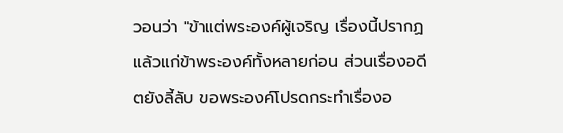วอนว่า "ข้าแต่พระองค์ผู้เจริญ เรื่องนี้ปรากฏแล้วแก่ข้าพระองค์ทั้งหลายก่อน ส่วนเรื่องอดีตยังลี้ลับ ขอพระองค์โปรดกระทำเรื่องอ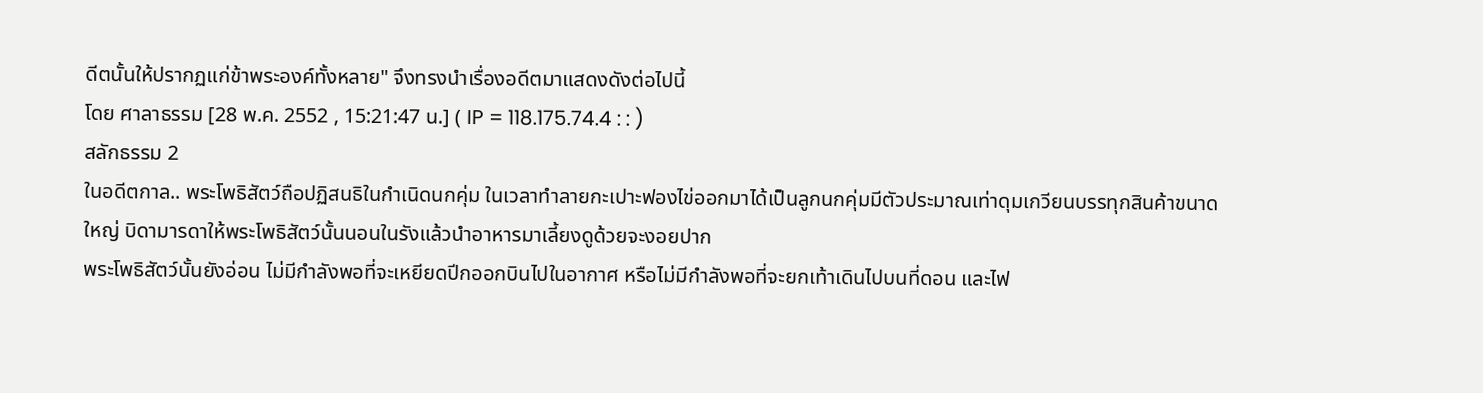ดีตนั้นให้ปรากฏแก่ข้าพระองค์ทั้งหลาย" จึงทรงนำเรื่องอดีตมาแสดงดังต่อไปนี้
โดย ศาลาธรรม [28 พ.ค. 2552 , 15:21:47 น.] ( IP = 118.175.74.4 : : )
สลักธรรม 2
ในอดีตกาล.. พระโพธิสัตว์ถือปฏิสนธิในกำเนิดนกคุ่ม ในเวลาทำลายกะเปาะฟองไข่ออกมาได้เป็นลูกนกคุ่มมีตัวประมาณเท่าดุมเกวียนบรรทุกสินค้าขนาดใหญ่ บิดามารดาให้พระโพธิสัตว์นั้นนอนในรังแล้วนำอาหารมาเลี้ยงดูด้วยจะงอยปาก
พระโพธิสัตว์นั้นยังอ่อน ไม่มีกำลังพอที่จะเหยียดปีกออกบินไปในอากาศ หรือไม่มีกำลังพอที่จะยกเท้าเดินไปบนที่ดอน และไฟ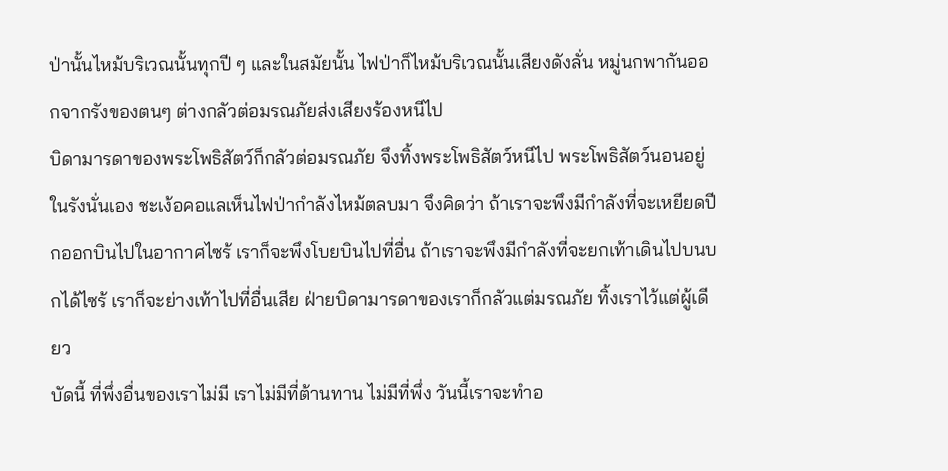ป่านั้นไหม้บริเวณนั้นทุกปี ๆ และในสมัยนั้น ไฟป่าก็ไหม้บริเวณนั้นเสียงดังลั่น หมู่นกพากันออกจากรังของตนๆ ต่างกลัวต่อมรณภัยส่งเสียงร้องหนีไป
บิดามารดาของพระโพธิสัตว์ก็กลัวต่อมรณภัย จึงทิ้งพระโพธิสัตว์หนีไป พระโพธิสัตว์นอนอยู่ในรังนั่นเอง ชะเง้อคอแลเห็นไฟป่ากำลังไหม้ตลบมา จึงคิดว่า ถ้าเราจะพึงมีกำลังที่จะเหยียดปีกออกบินไปในอากาศไซร้ เราก็จะพึงโบยบินไปที่อื่น ถ้าเราจะพึงมีกำลังที่จะยกเท้าเดินไปบนบกได้ไซร้ เราก็จะย่างเท้าไปที่อื่นเสีย ฝ่ายบิดามารดาของเราก็กลัวแต่มรณภัย ทิ้งเราไว้แต่ผู้เดียว
บัดนี้ ที่พึ่งอื่นของเราไม่มี เราไม่มีที่ต้านทาน ไม่มีที่พึ่ง วันนี้เราจะทำอ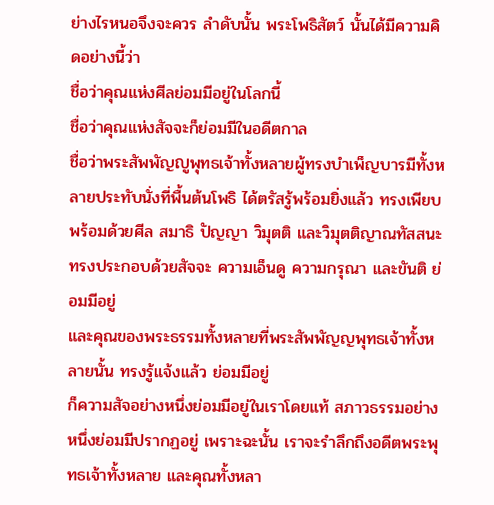ย่างไรหนอจึงจะควร ลำดับนั้น พระโพธิสัตว์ นั้นได้มีความคิดอย่างนี้ว่า
ชื่อว่าคุณแห่งศีลย่อมมีอยู่ในโลกนี้
ชื่อว่าคุณแห่งสัจจะก็ย่อมมีในอดีตกาล
ชื่อว่าพระสัพพัญญูพุทธเจ้าทั้งหลายผู้ทรงบำเพ็ญบารมีทั้งหลายประทับนั่งที่พื้นต้นโพธิ ได้ตรัสรู้พร้อมยิ่งแล้ว ทรงเพียบพร้อมด้วยศีล สมาธิ ปัญญา วิมุตติ และวิมุตติญาณทัสสนะ ทรงประกอบด้วยสัจจะ ความเอ็นดู ความกรุณา และขันติ ย่อมมีอยู่
และคุณของพระธรรมทั้งหลายที่พระสัพพัญญพุทธเจ้าทั้งหลายนั้น ทรงรู้แจ้งแล้ว ย่อมมีอยู่
ก็ความสัจอย่างหนึ่งย่อมมีอยู่ในเราโดยแท้ สภาวธรรมอย่างหนึ่งย่อมมีปรากฏอยู่ เพราะฉะนั้น เราจะรำลึกถึงอดีตพระพุทธเจ้าทั้งหลาย และคุณทั้งหลา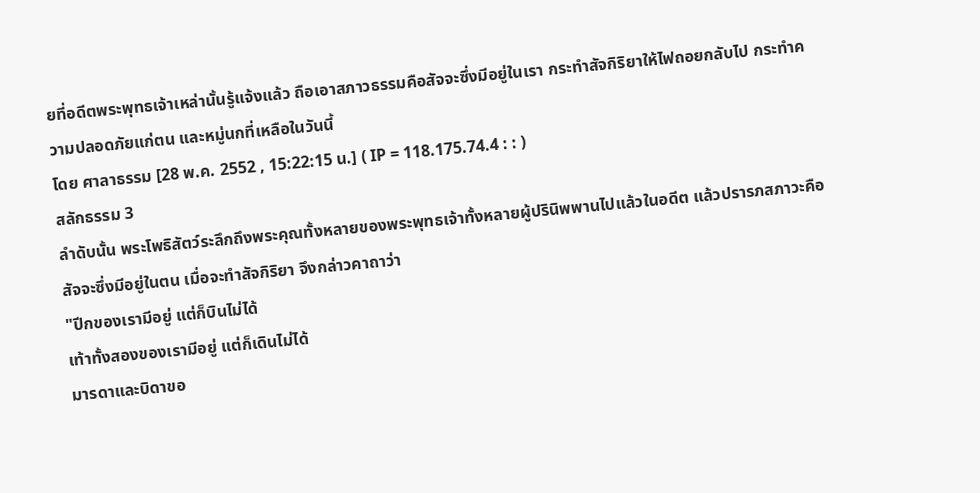ยที่อดีตพระพุทธเจ้าเหล่านั้นรู้แจ้งแล้ว ถือเอาสภาวธรรมคือสัจจะซึ่งมีอยู่ในเรา กระทำสัจกิริยาให้ไฟถอยกลับไป กระทำความปลอดภัยแก่ตน และหมู่นกที่เหลือในวันนี้
โดย ศาลาธรรม [28 พ.ค. 2552 , 15:22:15 น.] ( IP = 118.175.74.4 : : )
สลักธรรม 3
ลำดับนั้น พระโพธิสัตว์ระลึกถึงพระคุณทั้งหลายของพระพุทธเจ้าทั้งหลายผู้ปรินิพพานไปแล้วในอดีต แล้วปรารภสภาวะคือสัจจะซึ่งมีอยู่ในตน เมื่อจะทำสัจกิริยา จึงกล่าวคาถาว่า
"ปีกของเรามีอยู่ แต่ก็บินไม่ได้
เท้าทั้งสองของเรามีอยู่ แต่ก็เดินไม่ได้
มารดาและบิดาขอ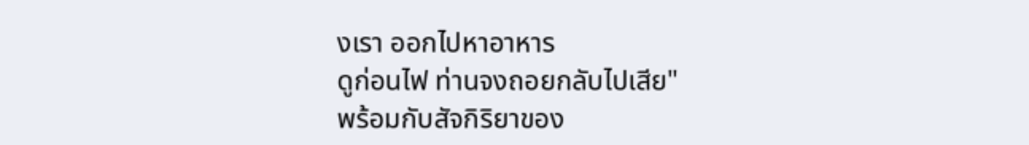งเรา ออกไปหาอาหาร
ดูก่อนไฟ ท่านจงถอยกลับไปเสีย"
พร้อมกับสัจกิริยาของ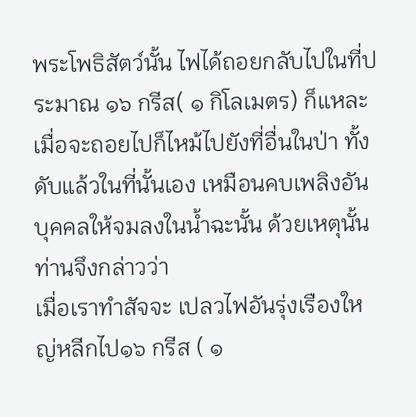พระโพธิสัตว์นั้น ไฟได้ถอยกลับไปในที่ประมาณ ๑๖ กรีส( ๑ กิโลเมตร) ก็แหละเมื่อจะถอยไปก็ไหม้ไปยังที่อื่นในป่า ทั้งดับแล้วในที่นั้นเอง เหมือนคบเพลิงอันบุคคลให้จมลงในน้ำฉะนั้น ด้วยเหตุนั้นท่านจึงกล่าวว่า
เมื่อเราทำสัจจะ เปลวไฟอันรุ่งเรืองใหญ่หลีกไป๑๖ กรีส ( ๑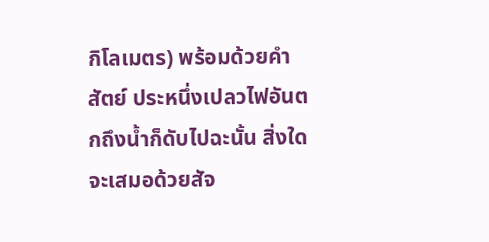กิโลเมตร) พร้อมด้วยคำสัตย์ ประหนึ่งเปลวไฟอันตกถึงน้ำก็ดับไปฉะนั้น สิ่งใดจะเสมอด้วยสัจ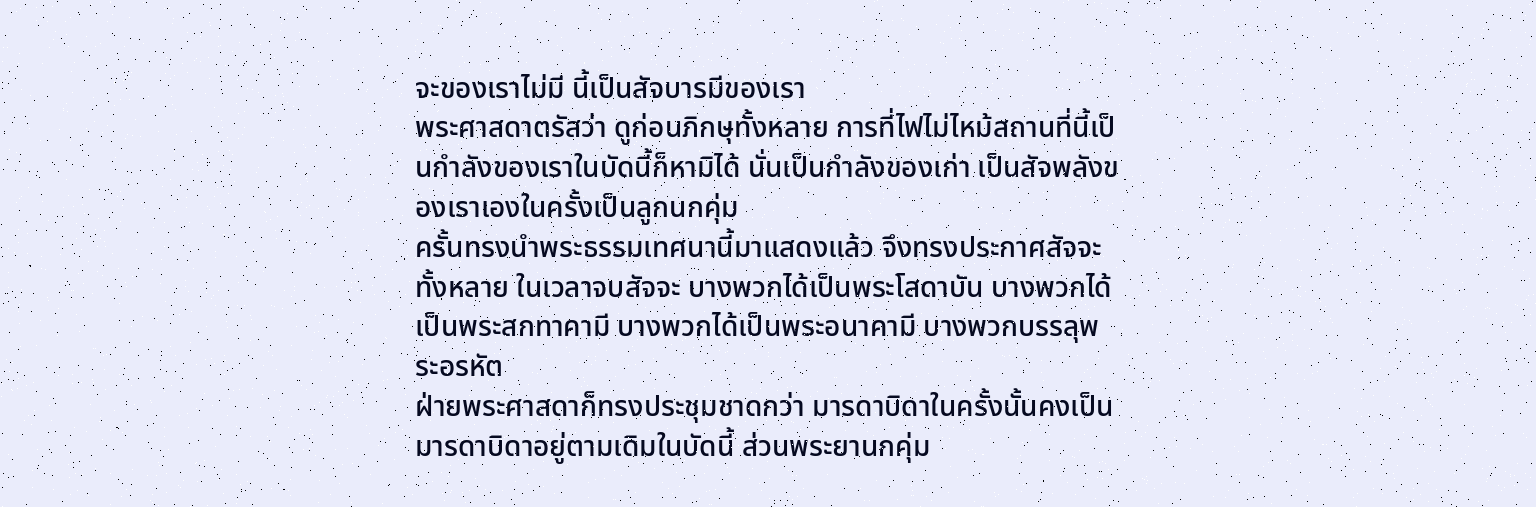จะของเราไม่มี นี้เป็นสัจบารมีของเรา
พระศาสดาตรัสว่า ดูก่อนภิกษุทั้งหลาย การที่ไฟไม่ไหม้สถานที่นี้เป็นกำลังของเราในบัดนี้ก็หามิได้ นั่นเป็นกำลังของเก่า เป็นสัจพลังของเราเองในครั้งเป็นลูกนกคุ่ม
ครั้นทรงนำพระธรรมเทศนานี้มาแสดงแล้ว จึงทรงประกาศสัจจะทั้งหลาย ในเวลาจบสัจจะ บางพวกได้เป็นพระโสดาบัน บางพวกได้เป็นพระสกทาคามี บางพวกได้เป็นพระอนาคามี บางพวกบรรลุพระอรหัต
ฝ่ายพระศาสดาก็ทรงประชุมชาดกว่า มารดาบิดาในครั้งนั้นคงเป็นมารดาบิดาอยู่ตามเดิมในบัดนี้ ส่วนพระยานกคุ่ม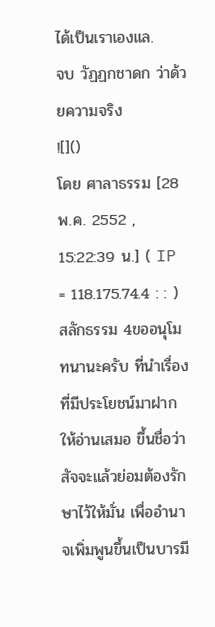ได้เป็นเราเองแล.
จบ วัฏฏกชาดก ว่าด้วยความจริง
![]()
โดย ศาลาธรรม [28 พ.ค. 2552 , 15:22:39 น.] ( IP = 118.175.74.4 : : )
สลักธรรม 4ขออนุโมทนานะครับ ที่นำเรื่องที่มีประโยชน์มาฝากให้อ่านเสมอ ขึ้นชื่อว่า สัจจะแล้วย่อมต้องรักษาไว้ให้มั่น เพื่ออำนาจเพิ่มพูนขึ้นเป็นบารมี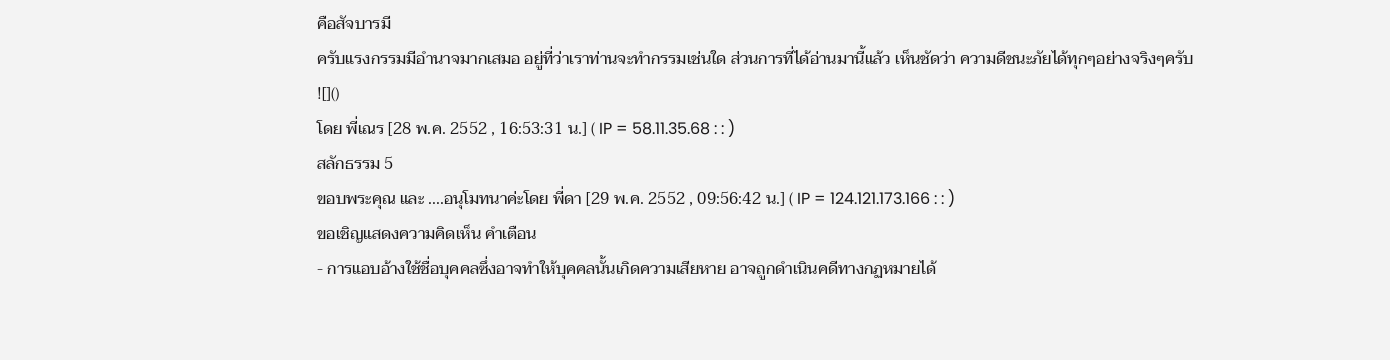คือสัจบารมี
ครับแรงกรรมมีอำนาจมากเสมอ อยู่ที่ว่าเราท่านจะทำกรรมเช่นใด ส่วนการที่ได้อ่านมานี้แล้ว เห็นชัดว่า ความดีชนะภัยได้ทุกๆอย่างจริงๆครับ
![]()
โดย พี่เณร [28 พ.ค. 2552 , 16:53:31 น.] ( IP = 58.11.35.68 : : )
สลักธรรม 5
ขอบพระคุณ และ ....อนุโมทนาค่ะโดย พี่ดา [29 พ.ค. 2552 , 09:56:42 น.] ( IP = 124.121.173.166 : : )
ขอเชิญแสดงความคิดเห็น คำเตือน
- การแอบอ้างใช้ชื่อบุคคลซึ่งอาจทำให้บุคคลนั้นเกิดความเสียหาย อาจถูกดำเนินคดีทางกฏหมายได้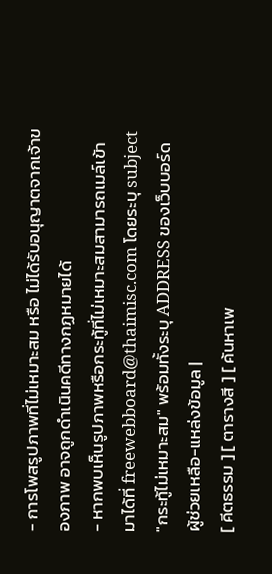- การโพสรูปภาพที่ไม่เหมาะสม หรือ ไม่ได้รับอนุญาตจากเจ้าของภาพ อาจถูกดำเนินคดีทางกฏหมายได้
- หากพบเห็นรูปภาพหรือกระทู้ที่ไม่เหมาะสมสามารถเมล์เข้ามาได้ที่ freewebboard@thaimisc.com โดยระบุ subject "กระทู้ไม่เหมาะสม" พร้อมทั้งระบุ ADDRESS ของเว็บบอร์ด
ผู้ช่วยเหลือ-แหล่งข้อมูล |
[ คีตธรรม ] [ ตารางสี ] [ ค้นหาเพ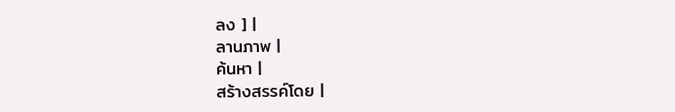ลง ] |
ลานภาพ |
ค้นหา |
สร้างสรรค์โดย |